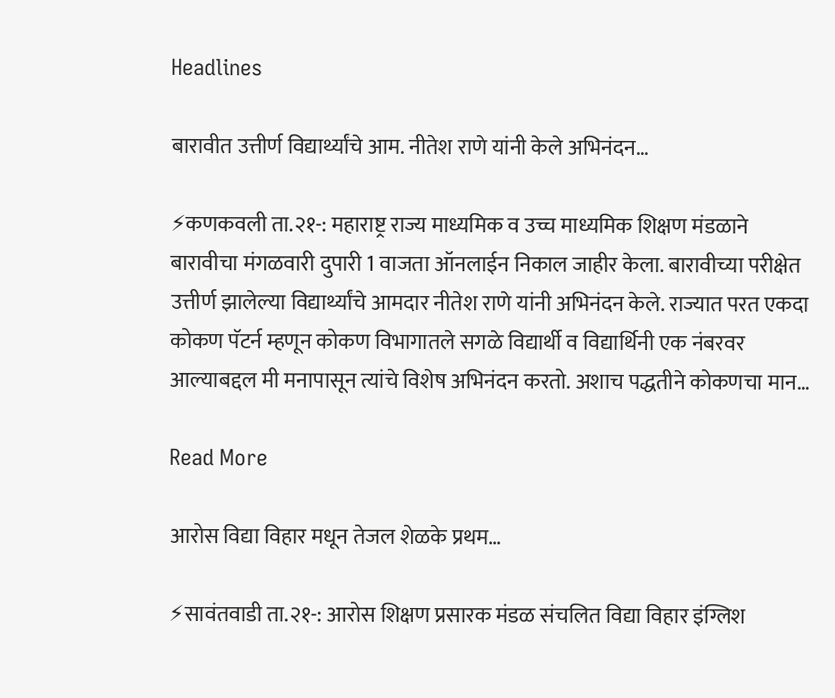Headlines

बारावीत उत्तीर्ण विद्यार्थ्यांचे आम. नीतेश राणे यांनी केले अभिनंदन…

⚡कणकवली ता.२१-: महाराष्ट्र राज्य माध्यमिक व उच्च माध्यमिक शिक्षण मंडळाने बारावीचा मंगळवारी दुपारी 1 वाजता ऑनलाईन निकाल जाहीर केला. बारावीच्या परीक्षेत उत्तीर्ण झालेल्या विद्यार्थ्यांचे आमदार नीतेश राणे यांनी अभिनंदन केले. राज्यात परत एकदा कोकण पॅटर्न म्हणून कोकण विभागातले सगळे विद्यार्थी व विद्यार्थिनी एक नंबरवर आल्याबद्दल मी मनापासून त्यांचे विशेष अभिनंदन करतो. अशाच पद्धतीने कोकणचा मान…

Read More

आरोस विद्या विहार मधून तेजल शेळके प्रथम…

⚡सावंतवाडी ता.२१-: आरोस शिक्षण प्रसारक मंडळ संचलित विद्या विहार इंग्लिश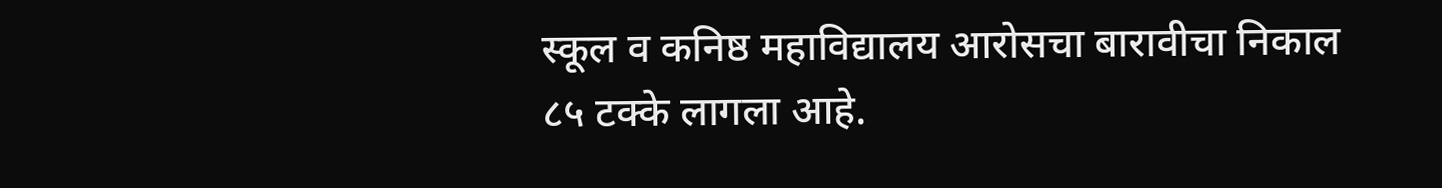स्कूल व कनिष्ठ महाविद्यालय आरोसचा बारावीचा निकाल ८५ टक्के लागला आहे.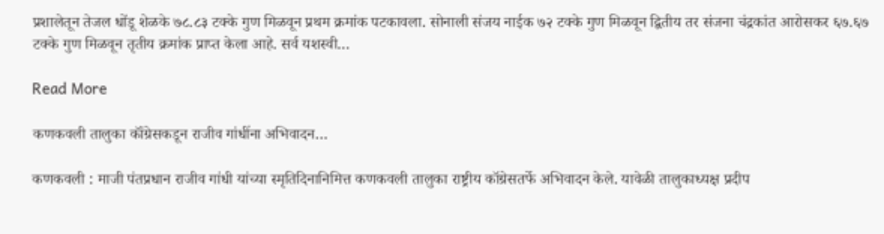प्रशालेतून तेजल धोंडू शेळके ७८.८३ टक्के गुण मिळवून प्रथम क्रमांक पटकावला. सोनाली संजय नाईक ७२ टक्के गुण मिळवून द्वितीय तर संजना चंद्रकांत आरोसकर ६७.६७ टक्के गुण मिळवून तृतीय क्रमांक प्राप्त केला आहे. सर्व यशस्वी…

Read More

कणकवली तालुका कॉंग्रेसकडून राजीव गांधींना अभिवादन…

कणकवली : माजी पंतप्रधान राजीव गांधी यांच्या स्मृतिदिनानिमित्त कणकवली तालुका राष्ट्रीय कॉग्रेसतर्फे अभिवादन केले. यावेळी तालुकाध्यक्ष प्रदीप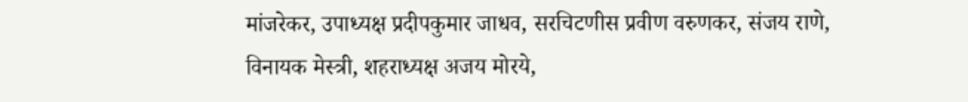मांजरेकर, उपाध्यक्ष प्रदीपकुमार जाधव, सरचिटणीस प्रवीण वरुणकर, संजय राणे, विनायक मेस्त्री, शहराध्यक्ष अजय मोरये,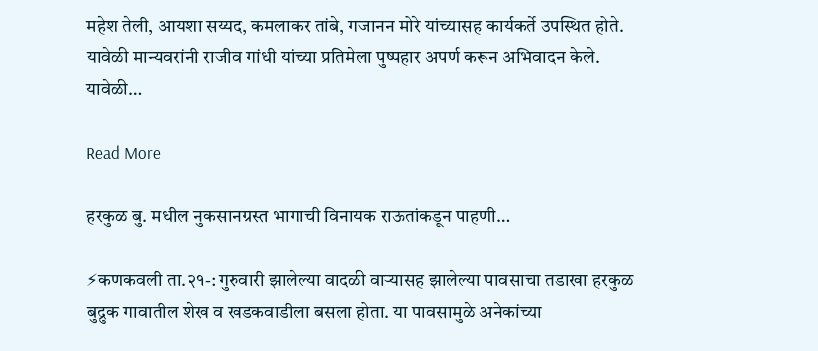महेश तेली, आयशा सय्यद, कमलाकर तांबे, गजानन मोरे यांच्यासह कार्यकर्ते उपस्थित होते. यावेळी मान्यवरांनी राजीव गांधी यांच्या प्रतिमेला पुष्पहार अपर्ण करून अभिवादन केले. यावेळी…

Read More

हरकुळ बु. मधील नुकसानग्रस्त भागाची विनायक राऊतांकडून पाहणी…

⚡कणकवली ता.२१-: गुरुवारी झालेल्या वादळी वाऱ्यासह झालेल्या पावसाचा तडाखा हरकुळ बुद्रुक गावातील शेख व खडकवाडीला बसला होता. या पावसामुळे अनेकांच्या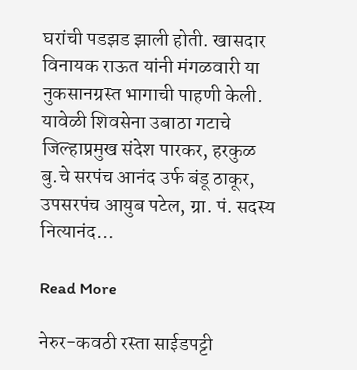घरांची पडझड झाली होती. खासदार विनायक राऊत यांनी मंगळवारी या नुकसानग्रस्त भागाची पाहणी केली. यावेळी शिवसेना उबाठा गटाचे जिल्हाप्रमुख संदेश पारकर, हरकुळ बु.चे सरपंच आनंद उर्फ बंडू ठाकूर, उपसरपंच आयुब पटेल, ग्रा. पं. सदस्य नित्यानंद…

Read More

नेरुर-कवठी रस्ता साईडपट्टी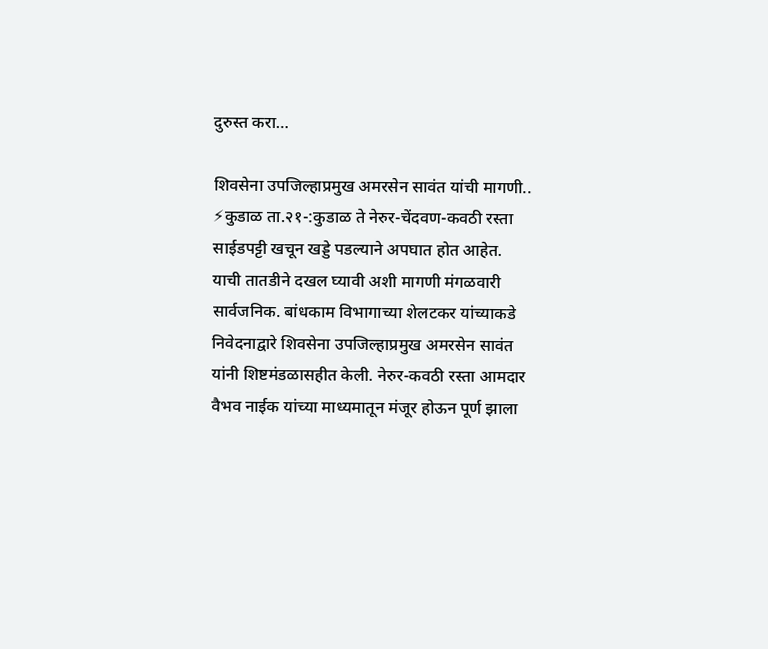दुरुस्त करा…

शिवसेना उपजिल्हाप्रमुख अमरसेन सावंत यांची मागणी.. ⚡कुडाळ ता.२१-:कुडाळ ते नेरुर-चेंदवण-कवठी रस्ता साईडपट्टी खचून खड्डे पडल्याने अपघात होत आहेत. याची तातडीने दखल घ्यावी अशी मागणी मंगळवारी सार्वजनिक. बांधकाम विभागाच्या शेलटकर यांच्याकडे निवेदनाद्वारे शिवसेना उपजिल्हाप्रमुख अमरसेन सावंत यांनी शिष्टमंडळासहीत केली. नेरुर-कवठी रस्ता आमदार वैभव नाईक यांच्या माध्यमातून मंजूर होऊन पूर्ण झाला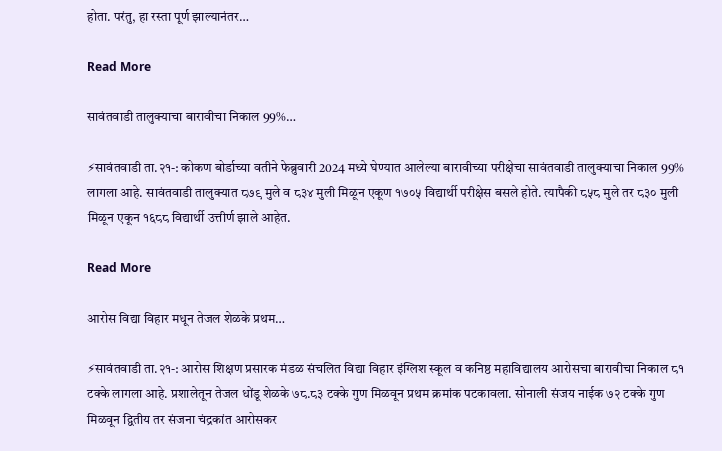होता. परंतु, हा रस्ता पूर्ण झाल्यानंतर…

Read More

सावंतवाडी तालुक्याचा बारावीचा निकाल 99%…

⚡सावंतवाडी ता.२१-: कोकण बोर्डाच्या वतीने फेब्रुवारी 2024 मध्ये घेण्यात आलेल्या बारावीच्या परीक्षेचा सावंतवाडी तालुक्याचा निकाल 99% लागला आहे. सावंतवाडी तालुक्यात ८७९ मुले व ८३४ मुली मिळून एकूण १७०५ विद्यार्थी परीक्षेस बसले होते. त्यापैकी ८५८ मुले तर ८३० मुली मिळून एकून १६८८ विद्यार्थी उत्तीर्ण झाले आहेत.

Read More

आरोस विद्या विहार मधून तेजल शेळके प्रथम…

⚡सावंतवाडी ता.२१-: आरोस शिक्षण प्रसारक मंडळ संचलित विद्या विहार इंग्लिश स्कूल व कनिष्ठ महाविद्यालय आरोसचा बारावीचा निकाल ८१ टक्के लागला आहे. प्रशालेतून तेजल धोंडू शेळके ७८.८३ टक्के गुण मिळवून प्रथम क्रमांक पटकावला. सोनाली संजय नाईक ७२ टक्के गुण मिळवून द्वितीय तर संजना चंद्रकांत आरोसकर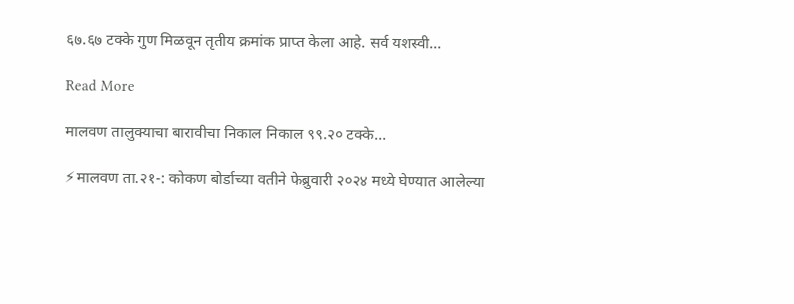६७.६७ टक्के गुण मिळवून तृतीय क्रमांक प्राप्त केला आहे. सर्व यशस्वी…

Read More

मालवण तालुक्याचा बारावीचा निकाल निकाल ९९.२० टक्के…

⚡मालवण ता.२१-: कोकण बोर्डाच्या वतीने फेब्रुवारी २०२४ मध्ये घेण्यात आलेल्या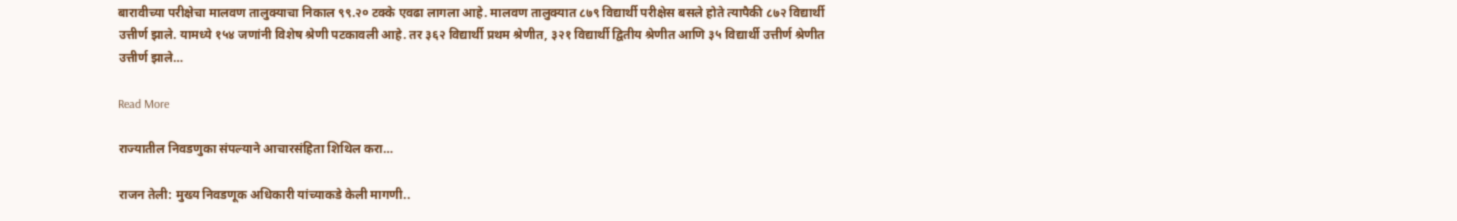बारावीच्या परीक्षेचा मालवण तालुक्याचा निकाल ९९.२० टक्के एवढा लागला आहे. मालवण तालुक्यात ८७९ विद्यार्थी परीक्षेस बसले होते त्यापैकी ८७२ विद्यार्थी उत्तीर्ण झाले. यामध्ये १५४ जणांनी विशेष श्रेणी पटकावली आहे. तर ३६२ विद्यार्थी प्रथम श्रेणीत, ३२१ विद्यार्थी द्वितीय श्रेणीत आणि ३५ विद्यार्थी उत्तीर्ण श्रेणीत उत्तीर्ण झाले…

Read More

राज्यातील निवडणुका संपल्याने आचारसंहिता शिथिल करा…

राजन तेली: मुख्य निवडणूक अधिकारी यांच्याकडे केली मागणी..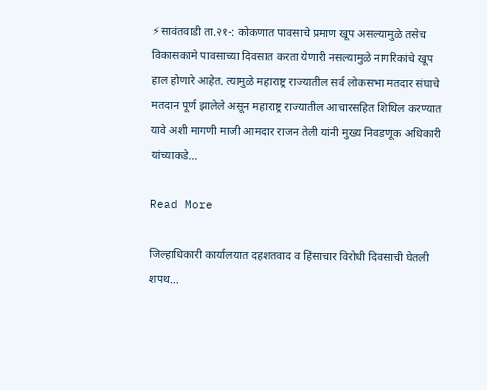⚡सावंतवाडी ता.२१-: कोकणात पावसाचे प्रमाण खूप असल्यामुळे तसेच विकासकामे पावसाच्या दिवसात करता येणारी नसल्यामुळे नागरिकांचे खूप हाल होणारे आहेत. त्यामुळे महाराष्ट्र राज्यातील सर्व लोकसभा मतदार संघाचे मतदान पूर्ण झालेले असून महाराष्ट्र राज्यातील आचारसहित शिथिल करण्यात यावे अशी मागणी माजी आमदार राजन तेली यांनी मुख्य निवडणूक अधिकारी यांच्याकडे…

Read More

जिल्हाधिकारी कार्यालयात दहशतवाद व हिंसाचार विरोधी दिवसाची घेतली शपथ…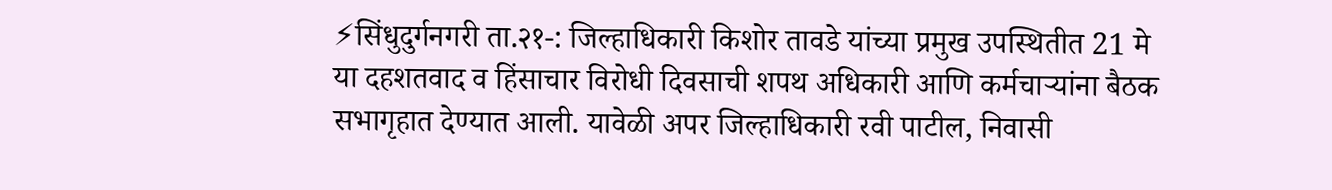⚡सिंधुदुर्गनगरी ता.२१-: जिल्हाधिकारी किशोर तावडे यांच्या प्रमुख उपस्थितीत 21 मे या दहशतवाद व हिंसाचार विरोधी दिवसाची शपथ अधिकारी आणि कर्मचाऱ्यांना बैठक सभागृहात देण्यात आली. यावेळी अपर जिल्हाधिकारी रवी पाटील, निवासी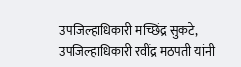उपजिल्हाधिकारी मच्छिंद्र सुकटे, उपजिल्हाधिकारी रवींद्र मठपती यांनी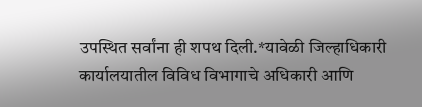उपस्थित सर्वांना ही शपथ दिली.*यावेळी जिल्हाधिकारी कार्यालयातील विविध विभागाचे अधिकारी आणि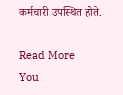कर्मचारी उपस्थित होते.

Read More
You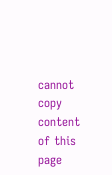cannot copy content of this page